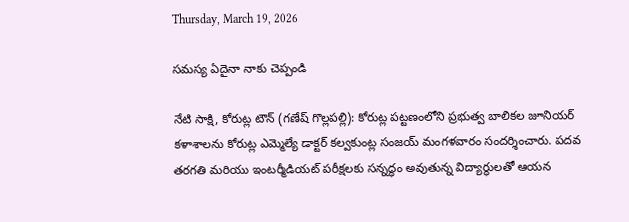Thursday, March 19, 2026

సమస్య ఏదైనా నాకు చెప్పండి

నేటి సాక్షి, కోరుట్ల టౌన్ (గణేష్ గొల్లపల్లి): కోరుట్ల పట్టణంలోని ప్రభుత్వ బాలికల జూనియర్ కళాశాలను కోరుట్ల ఎమ్మెల్యే డాక్టర్ కల్వకుంట్ల సంజయ్ మంగళవారం సందర్శించారు. పదవ తరగతి మరియు ఇంటర్మీడియట్ పరీక్షలకు సన్నద్ధం అవుతున్న విద్యార్థులతో ఆయన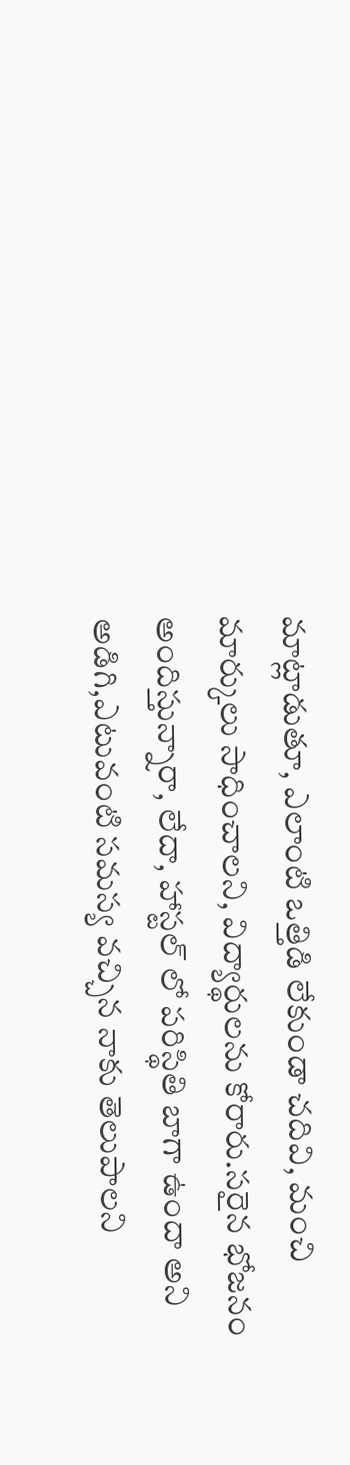మాట్లాడుతూ, ఎలాంటి ఒత్తిడి లేకుండా చదివి, మంచి మార్కులు సాధించాలని, విద్యార్థులను కోరారు.సరైన భోజనం అందిస్తున్నారా, లేదా, హాస్టల్ లో పరిస్థితి బాగా ఉందా అని అడిగి,ఎటువంటి సమస్య వచ్చిన నాకు తెలుపాలని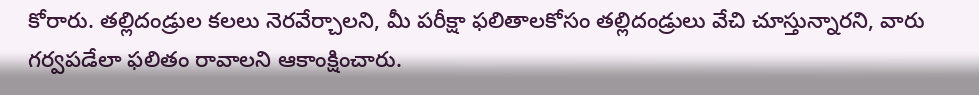కోరారు. తల్లిదండ్రుల కలలు నెరవేర్చాలని, మీ పరీక్షా ఫలితాలకోసం తల్లిదండ్రులు వేచి చూస్తున్నారని, వారు గర్వపడేలా ఫలితం రావాలని ఆకాంక్షించారు.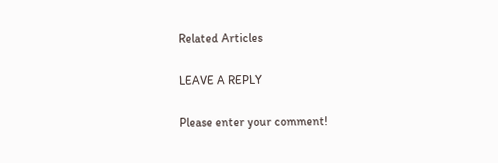Related Articles

LEAVE A REPLY

Please enter your comment!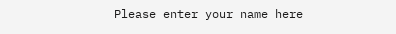Please enter your name here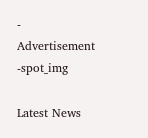- Advertisement -spot_img

Latest News